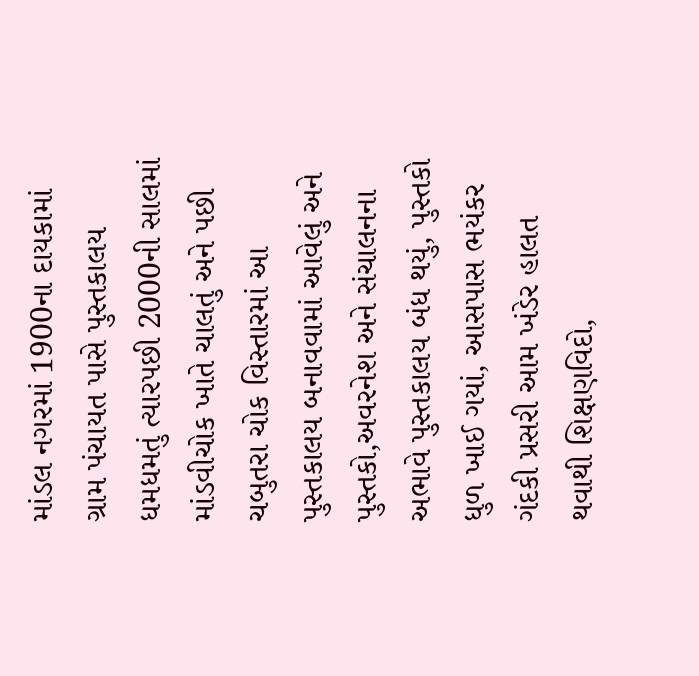માંડલ નગરમાં 1900ના દાયકામાં ગ્રામ પંચાયત પાસે પુસ્તકાલય ધમધમતું ત્યારપછી 2000ની સાલમાં માંડવીચોક ખાતે ચાલતું અને પછી ચબુતરા ચોક વિસ્તારમાં આ પુસ્તકાલય બનાવવામાં આવેલું અને પુસ્તકો,અવરનેશ અને સંચાલનના અભાવે પુસ્તકાલય બંધ થયું, પુસ્તકો ધુળ ખાઈ ગયાં, આસપાસ ભયંકર ગંદકી પ્રસરી આમ ખંડેર હાલત થવાથી શિક્ષણવિદો,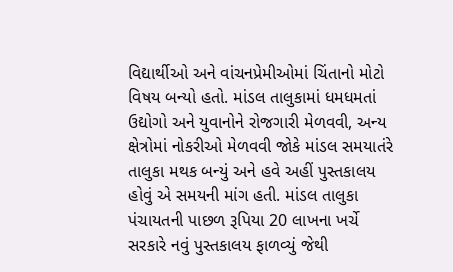વિદ્યાર્થીઓ અને વાંચનપ્રેમીઓમાં ચિંતાનો મોટો વિષય બન્યો હતો. માંડલ તાલુકામાં ધમધમતાં ઉદ્યોગો અને યુવાનોને રોજગારી મેળવવી, અન્ય ક્ષેત્રોમાં નોકરીઓ મેળવવી જોકે માંડલ સમયાતંરે તાલુકા મથક બન્યું અને હવે અહીં પુસ્તકાલય હોવું એ સમયની માંગ હતી. માંડલ તાલુકા પંચાયતની પાછળ રૂપિયા 20 લાખના ખર્ચે સરકારે નવું પુસ્તકાલય ફાળવ્યું જેથી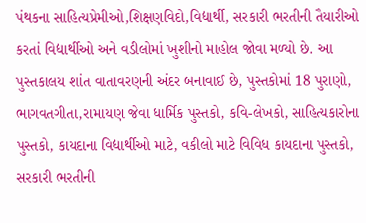પંથકના સાહિત્યપ્રેમીઓ,શિક્ષણવિદો,વિદ્યાર્થી, સરકારી ભરતીની તૈયારીઓ કરતાં વિદ્યાર્થીઓ અને વડીલોમાં ખુશીનો માહોલ જોવા મળ્યો છે. આ પુસ્તકાલય શાંત વાતાવરણની અંદર બનાવાઈ છે, પુસ્તકોમાં 18 પુરાણો, ભાગવતગીતા,રામાયણ જેવા ધાર્મિક પુસ્તકો, કવિ-લેખકો, સાહિત્યકારોના પુસ્તકો, કાયદાના વિદ્યાર્થીઓ માટે, વકીલો માટે વિવિધ કાયદાના પુસ્તકો, સરકારી ભરતીની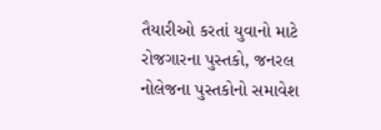તૈયારીઓ કરતાં યુવાનો માટે રોજગારના પુસ્તકો, જનરલ નોલેજના પુસ્તકોનો સમાવેશ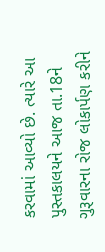કરવામાં આવ્યો છે. ત્યારે આ પુસ્તકાલયને આજ તા.18ને ગુરૂવારના રોજ લોકાર્પણ કરીને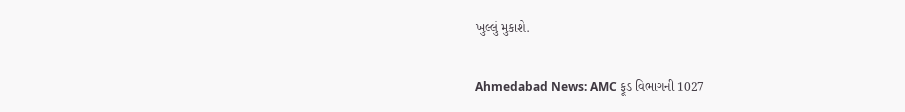ખુલ્લું મુકાશે.

Ahmedabad News: AMC ફૂડ વિભાગની 1027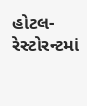હોટલ-રેસ્ટોરન્ટમાં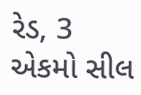રેડ, 3 એકમો સીલ